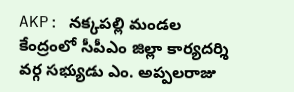AKP: నక్కపల్లి మండల కేంద్రంలో సీపీఎం జిల్లా కార్యదర్శి వర్గ సభ్యుడు ఎం. అప్పలరాజు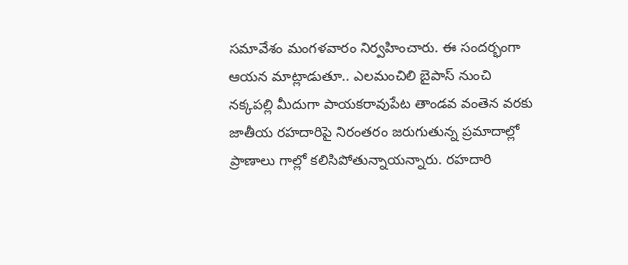సమావేశం మంగళవారం నిర్వహించారు. ఈ సందర్భంగా ఆయన మాట్లాడుతూ.. ఎలమంచిలి బైపాస్ నుంచి నక్కపల్లి మీదుగా పాయకరావుపేట తాండవ వంతెన వరకు జాతీయ రహదారిపై నిరంతరం జరుగుతున్న ప్రమాదాల్లో ప్రాణాలు గాల్లో కలిసిపోతున్నాయన్నారు. రహదారి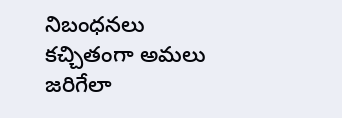నిబంధనలు కచ్చితంగా అమలు జరిగేలా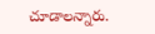చూడాలన్నారు.